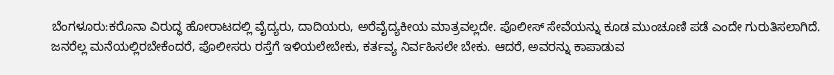ಬೆಂಗಳೂರು:ಕರೊನಾ ವಿರುದ್ಧ ಹೋರಾಟದಲ್ಲಿ ವೈದ್ಯರು, ದಾದಿಯರು, ಅರೆವೈದ್ಯಕೀಯ ಮಾತ್ರವಲ್ಲದೇ. ಪೊಲೀಸ್ ಸೇವೆಯನ್ನು ಕೂಡ ಮುಂಚೂಣಿ ಪಡೆ ಎಂದೇ ಗುರುತಿಸಲಾಗಿದೆ.
ಜನರೆಲ್ಲ ಮನೆಯಲ್ಲಿರಬೇಕೆಂದರೆ, ಪೊಲೀಸರು ರಸ್ತೆಗೆ ಇಳಿಯಲೇಬೇಕು, ಕರ್ತವ್ಯ ನಿರ್ವಹಿಸಲೇ ಬೇಕು. ಆದರೆ, ಅವರನ್ನು ಕಾಪಾಡುವ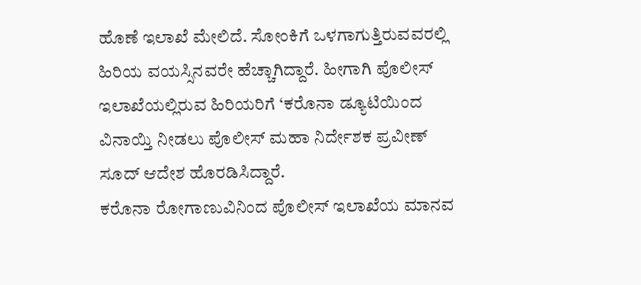ಹೊಣೆ ಇಲಾಖೆ ಮೇಲಿದೆ. ಸೋಂಕಿಗೆ ಒಳಗಾಗುತ್ತಿರುವವರಲ್ಲಿ ಹಿರಿಯ ವಯಸ್ಸಿನವರೇ ಹೆಚ್ಚಾಗಿದ್ದಾರೆ. ಹೀಗಾಗಿ ಪೊಲೀಸ್ ಇಲಾಖೆಯಲ್ಲಿರುವ ಹಿರಿಯರಿಗೆ ‘ಕರೊನಾ ಡ್ಯೂಟಿಯಿಂದ ವಿನಾಯ್ತಿ ನೀಡಲು ಪೊಲೀಸ್ ಮಹಾ ನಿರ್ದೇಶಕ ಪ್ರವೀಣ್ ಸೂದ್ ಆದೇಶ ಹೊರಡಿಸಿದ್ದಾರೆ.
ಕರೊನಾ ರೋಗಾಣುವಿನಿಂದ ಪೊಲೀಸ್ ಇಲಾಖೆಯ ಮಾನವ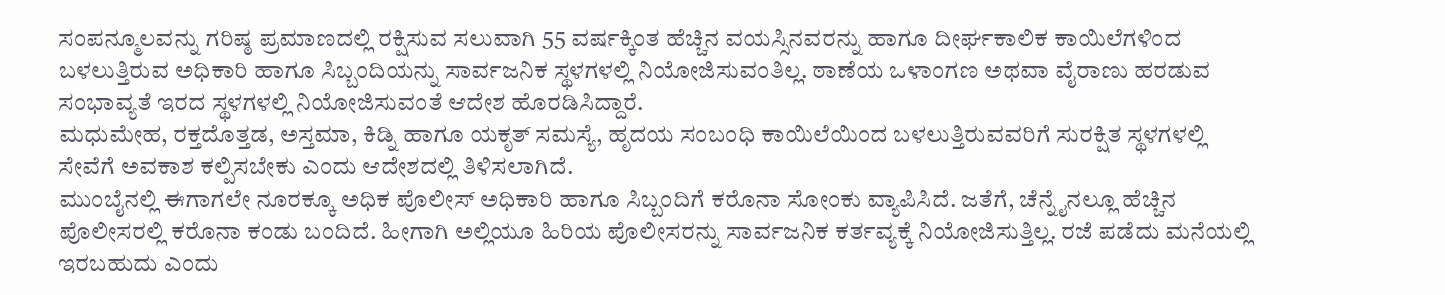ಸಂಪನ್ಮೂಲವನ್ನು ಗರಿಷ್ಠ ಪ್ರಮಾಣದಲ್ಲಿ ರಕ್ಷಿಸುವ ಸಲುವಾಗಿ 55 ವರ್ಷಕ್ಕಿಂತ ಹೆಚ್ಚಿನ ವಯಸ್ಸಿನವರನ್ನು ಹಾಗೂ ದೀರ್ಘಕಾಲಿಕ ಕಾಯಿಲೆಗಳಿಂದ ಬಳಲುತ್ತಿರುವ ಅಧಿಕಾರಿ ಹಾಗೂ ಸಿಬ್ಬಂದಿಯನ್ನು ಸಾರ್ವಜನಿಕ ಸ್ಥಳಗಳಲ್ಲಿ ನಿಯೋಜಿಸುವಂತಿಲ್ಲ. ಠಾಣೆಯ ಒಳಾಂಗಣ ಅಥವಾ ವೈರಾಣು ಹರಡುವ ಸಂಭಾವ್ಯತೆ ಇರದ ಸ್ಥಳಗಳಲ್ಲಿ ನಿಯೋಜಿಸುವಂತೆ ಆದೇಶ ಹೊರಡಿಸಿದ್ದಾರೆ.
ಮಧುಮೇಹ, ರಕ್ತದೊತ್ತಡ, ಅಸ್ತಮಾ, ಕಿಡ್ನಿ ಹಾಗೂ ಯಕೃತ್ ಸಮಸ್ಯೆ, ಹೃದಯ ಸಂಬಂಧಿ ಕಾಯಿಲೆಯಿಂದ ಬಳಲುತ್ತಿರುವವರಿಗೆ ಸುರಕ್ಷಿತ ಸ್ಥಳಗಳಲ್ಲಿ ಸೇವೆಗೆ ಅವಕಾಶ ಕಲ್ಪಿಸಬೇಕು ಎಂದು ಆದೇಶದಲ್ಲಿ ತಿಳಿಸಲಾಗಿದೆ.
ಮುಂಬೈನಲ್ಲಿ ಈಗಾಗಲೇ ನೂರಕ್ಕೂ ಅಧಿಕ ಪೊಲೀಸ್ ಅಧಿಕಾರಿ ಹಾಗೂ ಸಿಬ್ಬಂದಿಗೆ ಕರೊನಾ ಸೋಂಕು ವ್ಯಾಪಿಸಿದೆ. ಜತೆಗೆ, ಚೆನ್ನೈನಲ್ಲೂ ಹೆಚ್ಚಿನ ಪೊಲೀಸರಲ್ಲಿ ಕರೊನಾ ಕಂಡು ಬಂದಿದೆ. ಹೀಗಾಗಿ ಅಲ್ಲಿಯೂ ಹಿರಿಯ ಪೊಲೀಸರನ್ನು ಸಾರ್ವಜನಿಕ ಕರ್ತವ್ಯಕ್ಕೆ ನಿಯೋಜಿಸುತ್ತಿಲ್ಲ. ರಜೆ ಪಡೆದು ಮನೆಯಲ್ಲಿ ಇರಬಹುದು ಎಂದು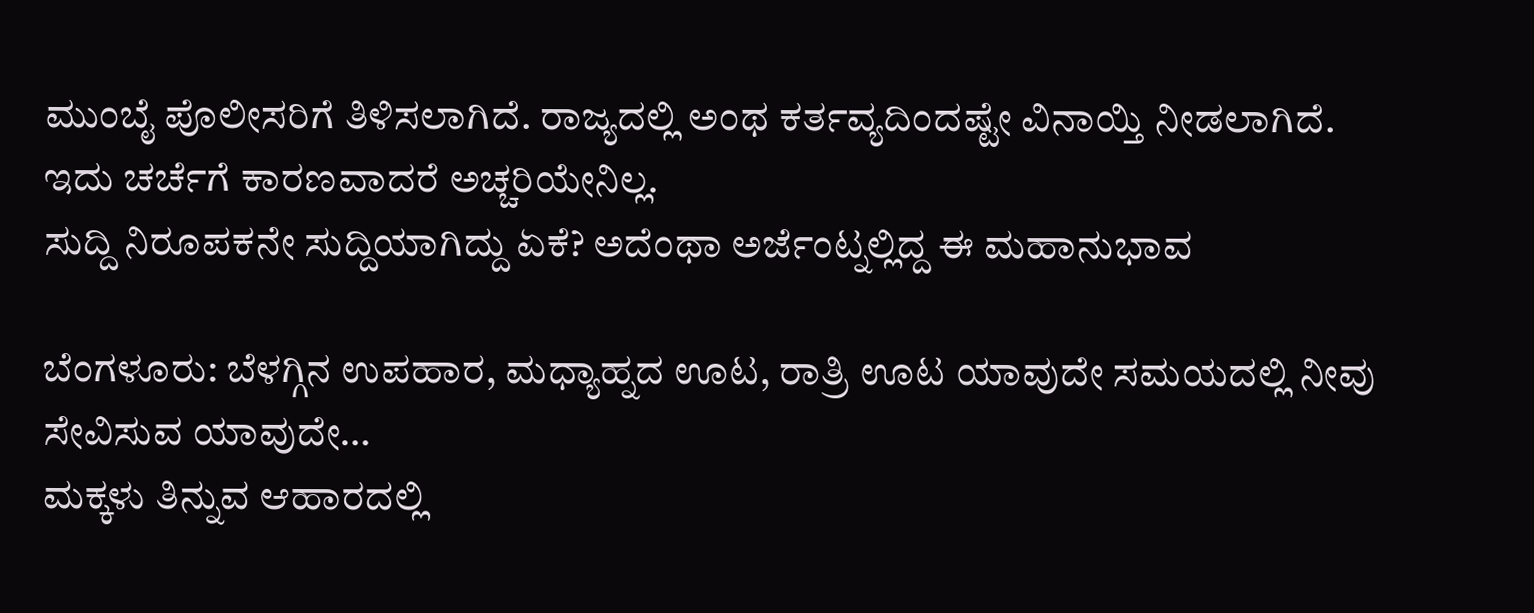ಮುಂಬೈ ಪೊಲೀಸರಿಗೆ ತಿಳಿಸಲಾಗಿದೆ. ರಾಜ್ಯದಲ್ಲಿ ಅಂಥ ಕರ್ತವ್ಯದಿಂದಷ್ಟೇ ವಿನಾಯ್ತಿ ನೀಡಲಾಗಿದೆ. ಇದು ಚರ್ಚೆಗೆ ಕಾರಣವಾದರೆ ಅಚ್ಚರಿಯೇನಿಲ್ಲ.
ಸುದ್ದಿ ನಿರೂಪಕನೇ ಸುದ್ದಿಯಾಗಿದ್ದು ಏಕೆ? ಅದೆಂಥಾ ಅರ್ಜೆಂಟ್ನಲ್ಲಿದ್ದ ಈ ಮಹಾನುಭಾವ

ಬೆಂಗಳೂರು: ಬೆಳಗ್ಗಿನ ಉಪಹಾರ, ಮಧ್ಯಾಹ್ನದ ಊಟ, ರಾತ್ರಿ ಊಟ ಯಾವುದೇ ಸಮಯದಲ್ಲಿ ನೀವು ಸೇವಿಸುವ ಯಾವುದೇ…
ಮಕ್ಕಳು ತಿನ್ನುವ ಆಹಾರದಲ್ಲಿ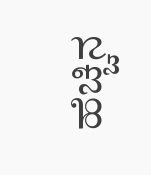ಹೆಚ್ಚಿನ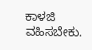ಕಾಳಜಿ ವಹಿಸಬೇಕು.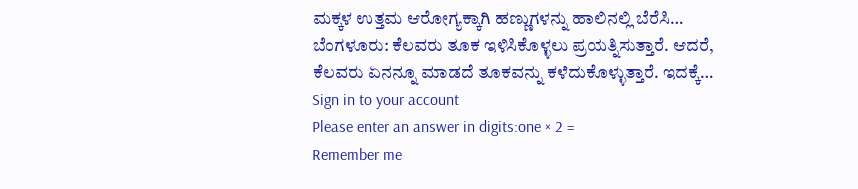ಮಕ್ಕಳ ಉತ್ತಮ ಆರೋಗ್ಯಕ್ಕಾಗಿ ಹಣ್ಣುಗಳನ್ನು ಹಾಲಿನಲ್ಲಿ ಬೆರೆಸಿ…
ಬೆಂಗಳೂರು: ಕೆಲವರು ತೂಕ ಇಳಿಸಿಕೊಳ್ಳಲು ಪ್ರಯತ್ನಿಸುತ್ತಾರೆ. ಆದರೆ, ಕೆಲವರು ಏನನ್ನೂ ಮಾಡದೆ ತೂಕವನ್ನು ಕಳೆದುಕೊಳ್ಳುತ್ತಾರೆ. ಇದಕ್ಕೆ…
Sign in to your account
Please enter an answer in digits:one × 2 =
Remember me